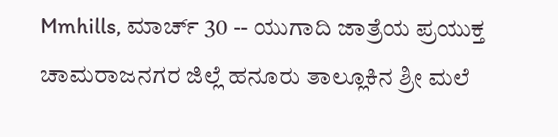Mmhills, ಮಾರ್ಚ್ 30 -- ಯುಗಾದಿ ಜಾತ್ರೆಯ ಪ್ರಯುಕ್ತ ಚಾಮರಾಜನಗರ ಜಿಲ್ಲೆ ಹನೂರು ತಾಲ್ಲೂಕಿನ ಶ್ರೀ ಮಲೆ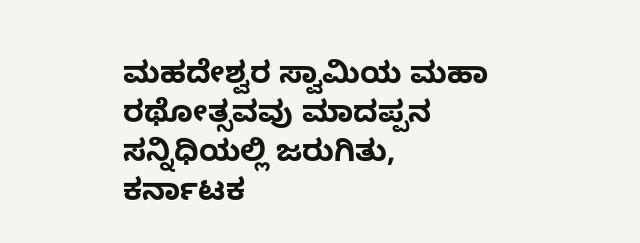ಮಹದೇಶ್ವರ ಸ್ವಾಮಿಯ ಮಹಾ ರಥೋತ್ಸವವು ಮಾದಪ್ಪನ ಸನ್ನಿಧಿಯಲ್ಲಿ ಜರುಗಿತು,
ಕರ್ನಾಟಕ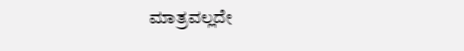ಮಾತ್ರವಲ್ಲದೇ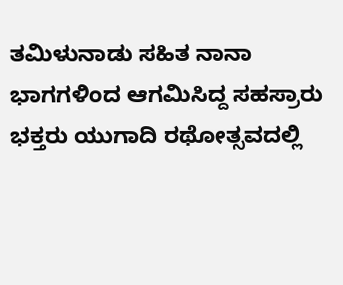ತಮಿಳುನಾಡು ಸಹಿತ ನಾನಾ ಭಾಗಗಳಿಂದ ಆಗಮಿಸಿದ್ದ ಸಹಸ್ರಾರು ಭಕ್ತರು ಯುಗಾದಿ ರಥೋತ್ಸವದಲ್ಲಿ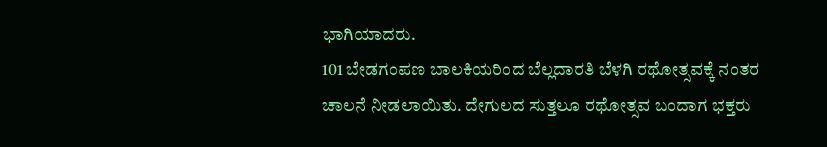ಭಾಗಿಯಾದರು.
101 ಬೇಡಗಂಪಣ ಬಾಲಕಿಯರಿಂದ ಬೆಲ್ಲದಾರತಿ ಬೆಳಗಿ ರಥೋತ್ಸವಕ್ಕೆ ನಂತರ ಚಾಲನೆ ನೀಡಲಾಯಿತು. ದೇಗುಲದ ಸುತ್ತಲೂ ರಥೋತ್ಸವ ಬಂದಾಗ ಭಕ್ತರು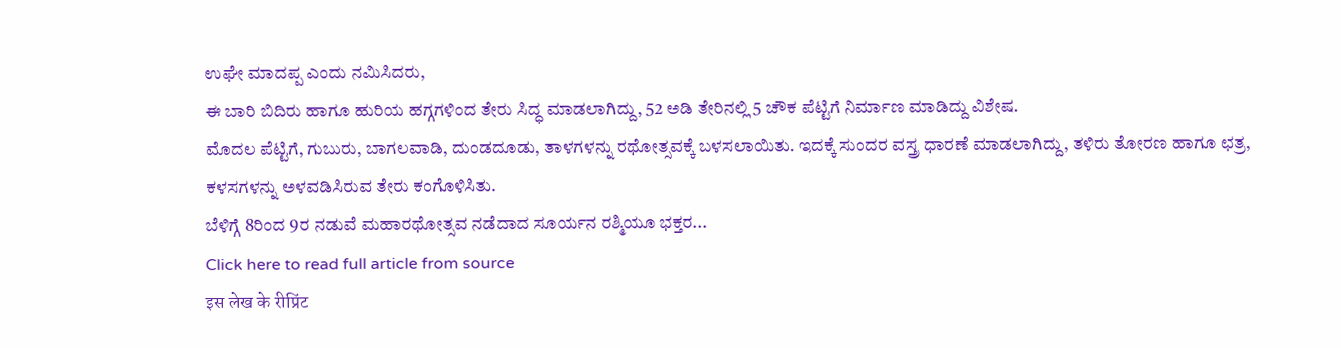ಉಘೇ ಮಾದಪ್ಪ ಎಂದು ನಮಿಸಿದರು,
ಈ ಬಾರಿ ಬಿದಿರು ಹಾಗೂ ಹುರಿಯ ಹಗ್ಗಗಳಿಂದ ತೇರು ಸಿದ್ಧ ಮಾಡಲಾಗಿದ್ದು, 52 ಅಡಿ ತೇರಿನಲ್ಲಿ 5 ಚೌಕ ಪೆಟ್ಟಿಗೆ ನಿರ್ಮಾಣ ಮಾಡಿದ್ದು ವಿಶೇಷ.
ಮೊದಲ ಪೆಟ್ಟಿಗೆ, ಗುಬುರು, ಬಾಗಲವಾಡಿ, ದುಂಡದೂಡು, ತಾಳಗಳನ್ನು ರಥೋತ್ಸವಕ್ಕೆ ಬಳಸಲಾಯಿತು. ಇದಕ್ಕೆ ಸುಂದರ ವಸ್ತ್ರ ಧಾರಣೆ ಮಾಡಲಾಗಿದ್ದು, ತಳಿರು ತೋರಣ ಹಾಗೂ ಛತ್ರ, ಕಳಸಗಳನ್ನು ಅಳವಡಿಸಿರುವ ತೇರು ಕಂಗೊಳಿಸಿತು.
ಬೆಳಿಗ್ಗೆ 8ರಿಂದ 9ರ ನಡುವೆ ಮಹಾರಥೋತ್ಸವ ನಡೆದಾದ ಸೂರ್ಯನ ರಶ್ಮಿಯೂ ಭಕ್ತರ...
Click here to read full article from source
इस लेख के रीप्रिंट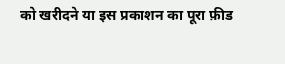को खरीदने या इस प्रकाशन का पूरा फ़ीड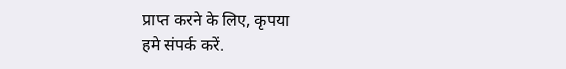प्राप्त करने के लिए, कृपया
हमे संपर्क करें.